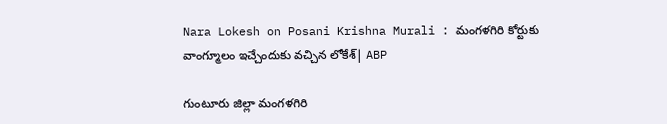Nara Lokesh on Posani Krishna Murali : మంగళగిరి కోర్టుకు వాంగ్మూలం ఇచ్చేందుకు వచ్చిన లోకేశ్| ABP

గుంటూరు జిల్లా మంగళగిరి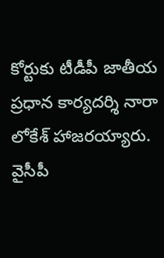కోర్టుకు టీడీపీ జాతీయ ప్రధాన కార్యదర్శి నారా లోకేశ్‌ హాజరయ్యారు. వైసీపీ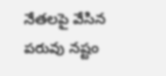నేతలపై వేసిన పరువు నష్టం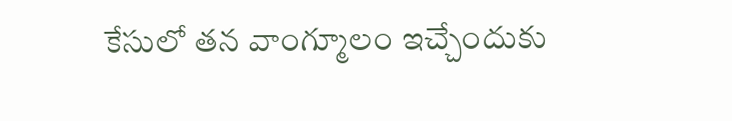కేసులో తన వాంగ్మూలం ఇచ్చేందుకు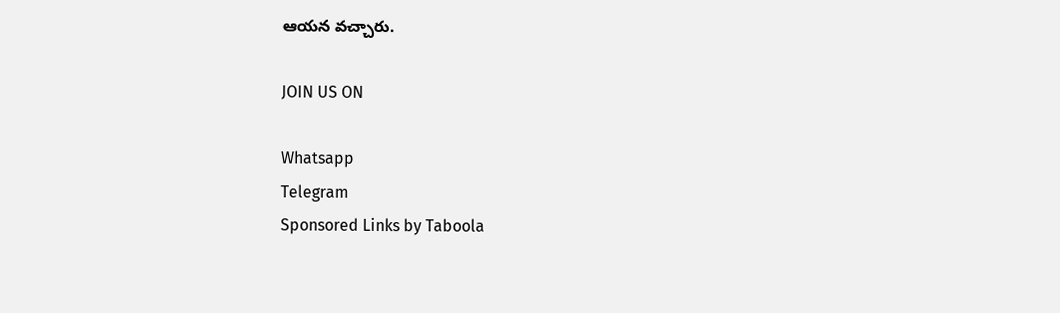ఆయన వచ్చారు.

JOIN US ON

Whatsapp
Telegram
Sponsored Links by Taboola